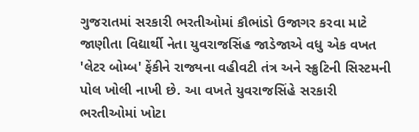ગુજરાતમાં સરકારી ભરતીઓમાં કૌભાંડો ઉજાગર કરવા માટે જાણીતા વિદ્યાર્થી નેતા યુવરાજસિંહ જાડેજાએ વધુ એક વખત 'લેટર બોમ્બ' ફેંકીને રાજ્યના વહીવટી તંત્ર અને સ્ક્રુટિની સિસ્ટમની પોલ ખોલી નાખી છે. આ વખતે યુવરાજસિંહે સરકારી ભરતીઓમાં ખોટા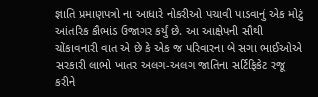જ્ઞાતિ પ્રમાણપત્રો ના આધારે નોકરીઓ પચાવી પાડવાનું એક મોટું આંતરિક કૌભાંડ ઉજાગર કર્યું છે. આ આક્ષેપની સૌથી ચોંકાવનારી વાત એ છે કે એક જ પરિવારના બે સગા ભાઈઓએ સરકારી લાભો ખાતર અલગ-અલગ જાતિના સર્ટિફિકેટ રજૂ કરીને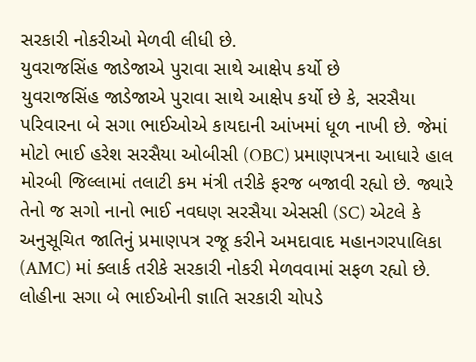સરકારી નોકરીઓ મેળવી લીધી છે.
યુવરાજસિંહ જાડેજાએ પુરાવા સાથે આક્ષેપ કર્યો છે
યુવરાજસિંહ જાડેજાએ પુરાવા સાથે આક્ષેપ કર્યો છે કે, સરસૈયા પરિવારના બે સગા ભાઈઓએ કાયદાની આંખમાં ધૂળ નાખી છે. જેમાં મોટો ભાઈ હરેશ સરસૈયા ઓબીસી (OBC) પ્રમાણપત્રના આધારે હાલ મોરબી જિલ્લામાં તલાટી કમ મંત્રી તરીકે ફરજ બજાવી રહ્યો છે. જ્યારે તેનો જ સગો નાનો ભાઈ નવઘણ સરસૈયા એસસી (SC) એટલે કે અનુસૂચિત જાતિનું પ્રમાણપત્ર રજૂ કરીને અમદાવાદ મહાનગરપાલિકા (AMC) માં ક્લાર્ક તરીકે સરકારી નોકરી મેળવવામાં સફળ રહ્યો છે. લોહીના સગા બે ભાઈઓની જ્ઞાતિ સરકારી ચોપડે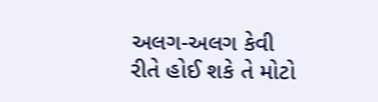અલગ-અલગ કેવી રીતે હોઈ શકે તે મોટો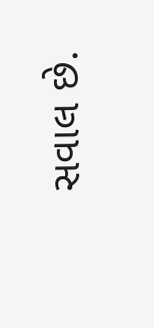સવાલ છે.